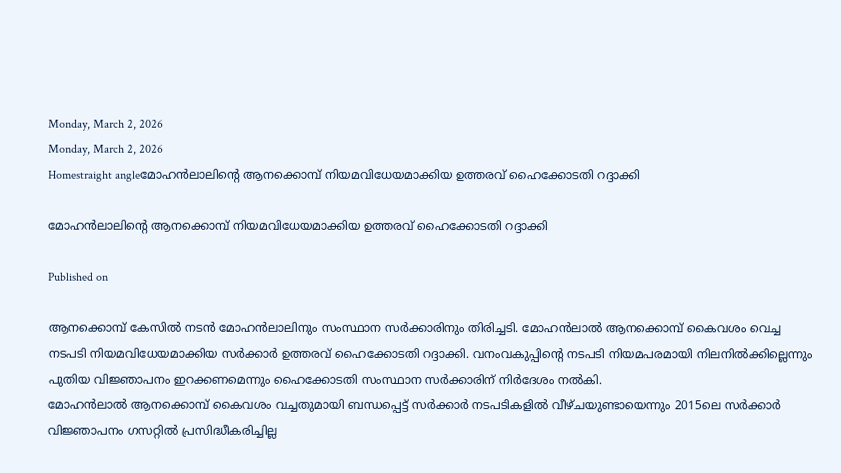Monday, March 2, 2026
Monday, March 2, 2026
Homestraight angleമോഹൻലാലിന്റെ ആനക്കൊമ്പ് നിയമവിധേയമാക്കിയ ഉത്തരവ് ഹൈക്കോടതി റദ്ദാക്കി

മോഹൻലാലിന്റെ ആനക്കൊമ്പ് നിയമവിധേയമാക്കിയ ഉത്തരവ് ഹൈക്കോടതി റദ്ദാക്കി

Published on

ആനക്കൊമ്പ് കേസില്‍ നടന്‍ മോഹന്‍ലാലിനും സംസ്ഥാന സര്‍ക്കാരിനും തിരിച്ചടി. മോഹൻലാൽ ആനക്കൊമ്പ് കൈവശം വെച്ച നടപടി നിയമവിധേയമാക്കിയ സർക്കാർ ഉത്തരവ് ഹൈക്കോടതി റദ്ദാക്കി. വനംവകുപ്പിന്‍റെ നടപടി നിയമപരമായി നിലനില്‍ക്കില്ലെന്നും പുതിയ വിജ്ഞാപനം ഇറക്കണമെന്നും ഹൈക്കോടതി സംസ്ഥാന സര്‍ക്കാരിന് നിര്‍ദേശം നല്‍കി.
മോഹന്‍ലാല്‍ ആനക്കൊമ്പ് കൈവശം വച്ചതുമായി ബന്ധപ്പെട്ട് സര്‍ക്കാര്‍ നടപടികളില്‍ വീഴ്‌ചയുണ്ടായെന്നും 2015ലെ സർക്കാർ വിജ്ഞാപനം ഗസറ്റിൽ പ്രസിദ്ധീകരിച്ചില്ല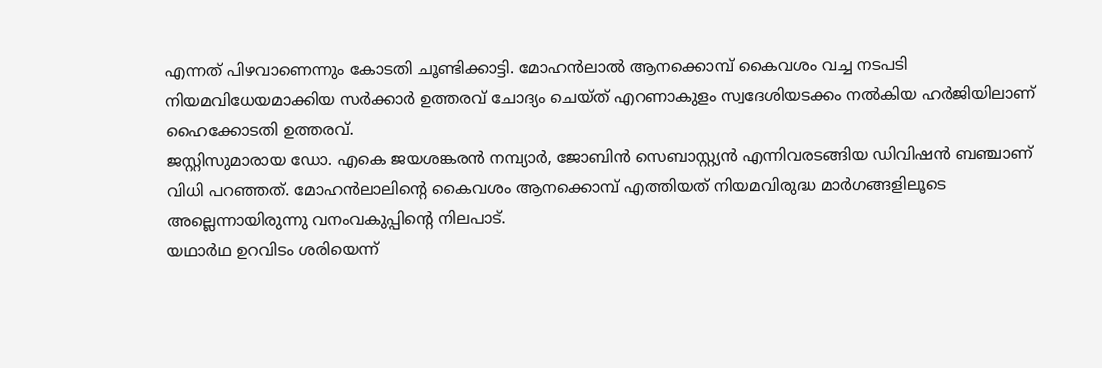എന്നത് പിഴവാണെന്നും കോടതി ചൂണ്ടിക്കാട്ടി. മോഹൻലാൽ ആനക്കൊമ്പ് കൈവശം വച്ച നടപടി നിയമവിധേയമാക്കിയ സർക്കാർ ഉത്തരവ് ചോദ്യം ചെയ്‌ത് എറണാകുളം സ്വദേശിയടക്കം നൽകിയ ഹർജിയിലാണ് ഹൈക്കോടതി ഉത്തരവ്.
ജസ്റ്റിസുമാരായ ഡോ. എകെ ജയശങ്കരന്‍ നമ്പ്യാര്‍, ജോബിന്‍ സെബാസ്റ്റ്യന്‍ എന്നിവരടങ്ങിയ ഡിവിഷന്‍ ബഞ്ചാണ് വിധി പറഞ്ഞത്. മോഹന്‍ലാലിൻ്റെ കൈവശം ആനക്കൊമ്പ് എത്തിയത് നിയമവിരുദ്ധ മാര്‍ഗങ്ങളിലൂടെ അല്ലെന്നായിരുന്നു വനംവകുപ്പിൻ്റെ നിലപാട്.
യഥാര്‍ഥ ഉറവിടം ശരിയെന്ന്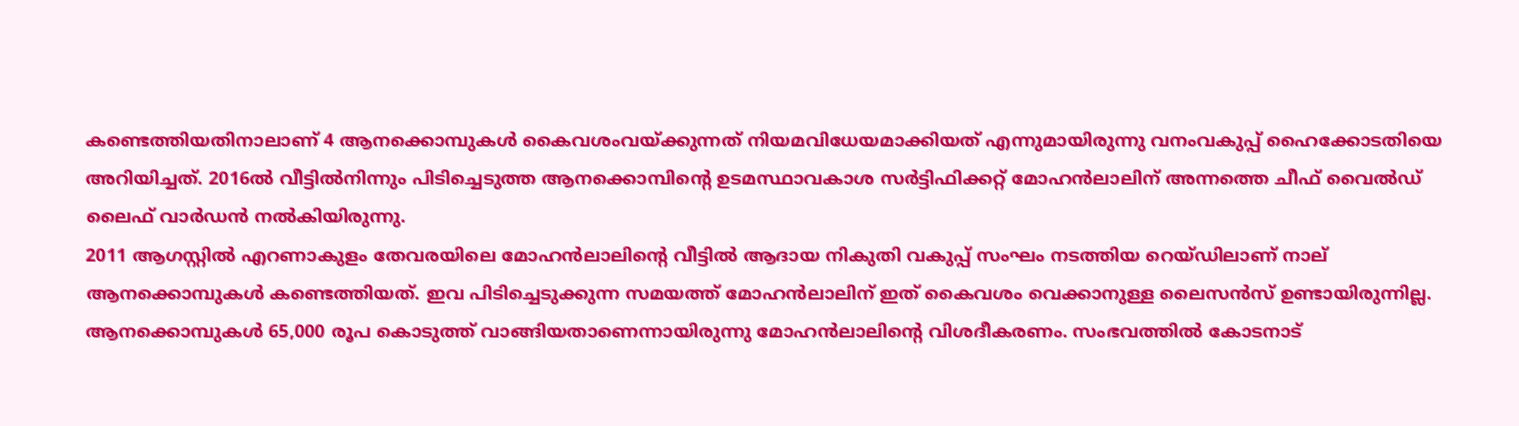കണ്ടെത്തിയതിനാലാണ് 4 ആനക്കൊമ്പുകള്‍ കൈവശംവയ്ക്കുന്നത് നിയമവിധേയമാക്കിയത് എന്നുമായിരുന്നു വനംവകുപ്പ് ഹൈക്കോടതിയെ അറിയിച്ചത്. 2016ൽ വീട്ടിൽനിന്നും പിടിച്ചെടുത്ത ആനക്കൊമ്പിൻ്റെ ഉടമസ്ഥാവകാശ സർട്ടിഫിക്കറ്റ് മോഹൻലാലിന് അന്നത്തെ ചീഫ് വൈൽഡ് ലൈഫ് വാർഡൻ നൽകിയിരുന്നു.
2011 ആഗസ്റ്റില്‍ എറണാകുളം തേവരയിലെ മോഹന്‍ലാലിന്‍റെ വീട്ടില്‍ ആദായ നികുതി വകുപ്പ് സംഘം നടത്തിയ റെയ്‌ഡിലാണ് നാല് ആനക്കൊമ്പുകള്‍ കണ്ടെത്തിയത്. ഇവ പിടിച്ചെടുക്കുന്ന സമയത്ത് മോഹൻലാലിന് ഇത് കൈവശം വെക്കാനുള്ള ലൈസൻസ് ഉണ്ടായിരുന്നില്ല.
ആനക്കൊമ്പുകള്‍ 65,000 രൂപ കൊടുത്ത് വാങ്ങിയതാണെന്നായിരുന്നു മോഹന്‍ലാലിന്‍റെ വിശദീകരണം. സംഭവത്തിൽ കോടനാട്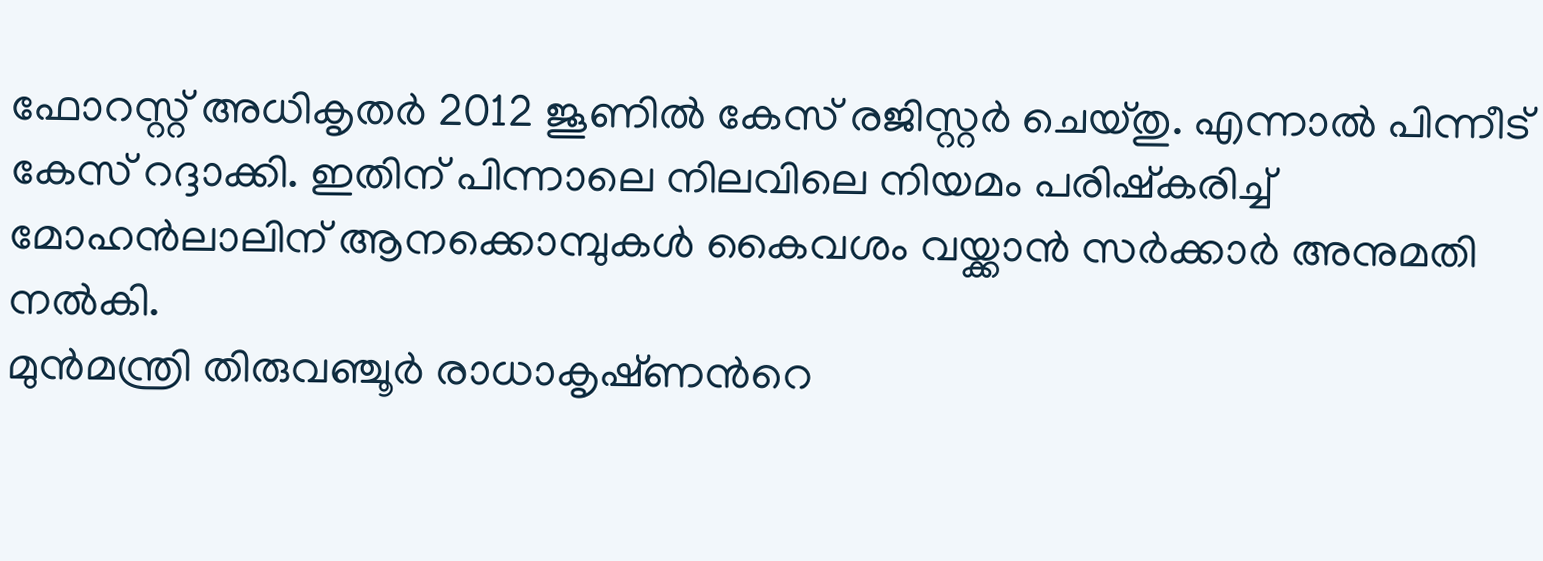ഫോറസ്റ്റ് അധികൃതര്‍ 2012 ജൂണിൽ കേസ് രജിസ്റ്റർ ചെയ്‌തു. എന്നാല്‍ പിന്നീട് കേസ് റദ്ദാക്കി. ഇതിന് പിന്നാലെ നിലവിലെ നിയമം പരിഷ്‌കരിച്ച്‌ മോഹന്‍ലാലിന് ആനക്കൊമ്പുകള്‍ കൈവശം വയ്ക്കാന്‍ സര്‍ക്കാര്‍ അനുമതി നല്‍കി.
മുന്‍മന്ത്രി തിരുവഞ്ചൂര്‍ രാധാകൃഷ്‌ണന്‍റെ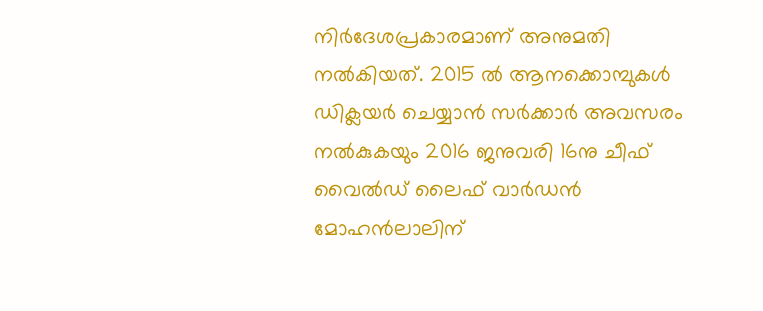നിര്‍ദേശപ്രകാരമാണ് അനുമതി നല്‍കിയത്. 2015 ൽ ആനക്കൊമ്പുകൾ ഡിക്ലയർ ചെയ്യാൻ സർക്കാർ അവസരം നൽകുകയും 2016 ജനുവരി 16നു ചീഫ് വൈൽഡ് ലൈഫ് വാർഡൻ മോഹന്‍ലാലിന്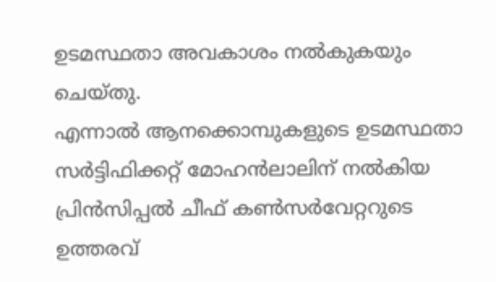ഉടമസ്ഥതാ അവകാശം നൽകുകയും ചെയ്‌തു.
എന്നാൽ ആനക്കൊമ്പുകളുടെ ഉടമസ്ഥതാ സര്‍ട്ടിഫിക്കറ്റ് മോഹന്‍ലാലിന് നല്‍കിയ പ്രിന്‍സിപ്പല്‍ ചീഫ് കണ്‍സര്‍വേറ്ററുടെ ഉത്തരവ്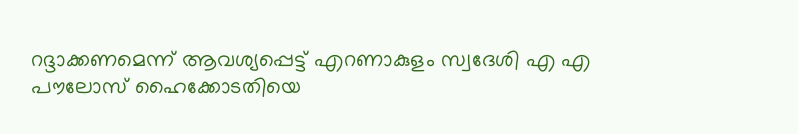റദ്ദാക്കണമെന്ന് ആവശ്യപ്പെട്ട് എറണാകുളം സ്വദേശി എ എ പൗലോസ് ഹൈക്കോടതിയെ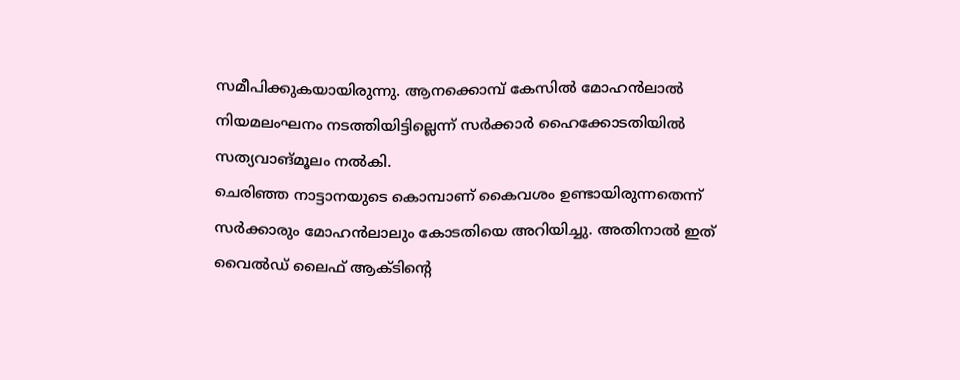സമീപിക്കുകയായിരുന്നു. ആനക്കൊമ്പ് കേസിൽ മോഹൻലാൽ നിയമലംഘനം നടത്തിയിട്ടില്ലെന്ന് സർക്കാർ ഹൈക്കോടതിയിൽ സത്യവാങ്മൂലം നൽകി.
ചെരിഞ്ഞ നാട്ടാനയുടെ കൊമ്പാണ് കൈവശം ഉണ്ടായിരുന്നതെന്ന് സർക്കാരും മോഹൻലാലും കോടതിയെ അറിയിച്ചു. അതിനാൽ ഇത് വൈൽഡ് ലൈഫ് ആക്‌ടിന്‍റെ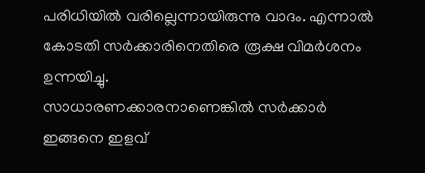പരിധിയിൽ വരില്ലെന്നായിരുന്നു വാദം. എന്നാൽ കോടതി സർക്കാരിനെതിരെ രൂക്ഷ വിമർശനം ഉന്നയിച്ചു.
സാധാരണക്കാരനാണെങ്കിൽ സർക്കാർ ഇങ്ങനെ ഇളവ്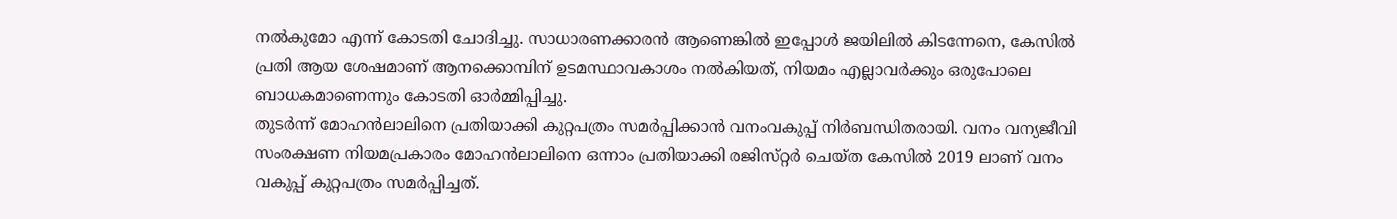നൽകുമോ എന്ന്‌ കോടതി ചോദിച്ചു. സാധാരണക്കാരൻ ആണെങ്കിൽ ഇപ്പോൾ ജയിലിൽ കിടന്നേനെ, കേസിൽ പ്രതി ആയ ശേഷമാണ് ആനക്കൊമ്പിന് ഉടമസ്ഥാവകാശം നൽകിയത്, നിയമം എല്ലാവർക്കും ഒരുപോലെ ബാധകമാണെന്നും കോടതി ഓർമ്മിപ്പിച്ചു.
തുടർന്ന് മോഹൻലാലിനെ പ്രതിയാക്കി കുറ്റപത്രം സമര്‍പ്പിക്കാൻ വനംവകുപ്പ് നിർബന്ധിതരായി. വനം വന്യജീവി സംരക്ഷണ നിയമപ്രകാരം മോഹൻലാലിനെ ഒന്നാം പ്രതിയാക്കി രജിസ്‌റ്റര്‍ ചെയ്‌ത കേസിൽ 2019 ലാണ് വനം വകുപ്പ് കുറ്റപത്രം സമർപ്പിച്ചത്.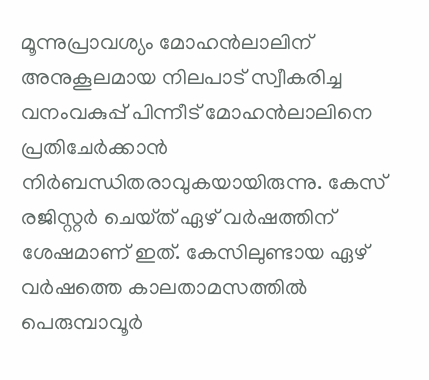മൂന്നുപ്രാവശ്യം മോഹൻലാലിന് അനുകൂലമായ നിലപാട് സ്വീകരിച്ച വനംവകുപ്പ് പിന്നീട് മോഹൻലാലിനെ പ്രതിചേർക്കാൻ നിർബന്ധിതരാവുകയായിരുന്നു. കേസ് രജിസ്റ്റർ ചെയ്‌ത് ഏഴ് വർഷത്തിന് ശേഷമാണ് ഇത്. കേസിലുണ്ടായ ഏഴ് വര്‍ഷത്തെ കാലതാമസത്തില്‍ പെരുമ്പാവൂർ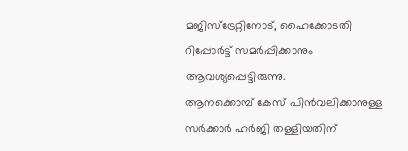മജിസ്ട്രേറ്റിനോട്, ഹൈക്കോടതി റിപ്പോർട്ട് സമർപ്പിക്കാനും ആവശ്യപ്പെട്ടിരുന്നു.
ആനക്കൊമ്പ് കേസ് പിൻവലിക്കാനുള്ള സർക്കാർ ഹർജി തള്ളിയതിന്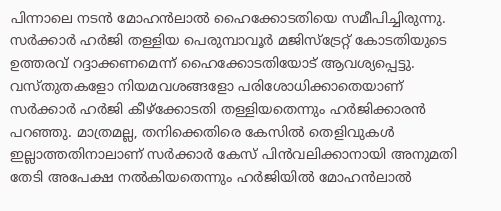പിന്നാലെ നടൻ മോഹൻലാൽ ഹൈക്കോടതിയെ സമീപിച്ചിരുന്നു. സർക്കാർ ഹർജി തള്ളിയ പെരുമ്പാവൂർ മജിസ്ട്രേറ്റ് കോടതിയുടെ ഉത്തരവ് റദ്ദാക്കണമെന്ന് ഹൈക്കോടതിയോട് ആവശ്യപ്പെട്ടു.
വസ്‌തുതകളോ നിയമവശങ്ങളോ പരിശോധിക്കാതെയാണ് സർക്കാർ ഹർജി കീഴ്‌ക്കോടതി തള്ളിയതെന്നും ഹര്‍ജിക്കാരന്‍ പറഞ്ഞു. മാത്രമല്ല, തനിക്കെതിരെ കേസിൽ തെളിവുകൾ ഇല്ലാത്തതിനാലാണ് സർക്കാർ കേസ് പിൻവലിക്കാനായി അനുമതി തേടി അപേക്ഷ നൽകിയതെന്നും ഹർജിയിൽ മോഹൻലാൽ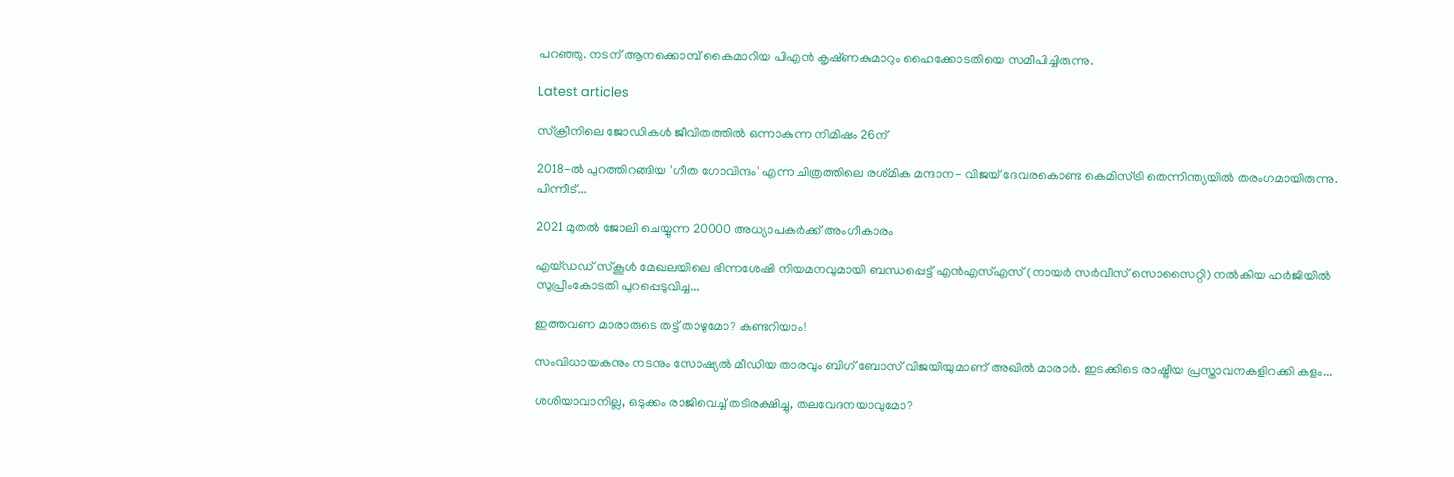പറഞ്ഞു. നടന് ആനക്കൊമ്പ് കൈമാറിയ പിഎൻ കൃഷ്‌ണകുമാറും ഹൈക്കോടതിയെ സമീപിച്ചിരുന്നു.

Latest articles

സ്ക്രീനിലെ ജോഡികൾ ജീവിതത്തിൽ ഒന്നാകുന്ന നിമിഷം 26ന്

2018-ൽ പുറത്തിറങ്ങിയ 'ഗീത ഗോവിന്ദം' എന്ന ചിത്രത്തിലെ രശ്‌മിക മന്ദാന- വിജയ്‌ ദേവരകൊണ്ട കെമിസ്ട്രി തെന്നിന്ത്യയിൽ തരംഗമായിരുന്നു. പിന്നീട്...

2021 മുതൽ ജോലി ചെയ്യുന്ന 20000 അധ്യാപകർക്ക് അംഗീകാരം

എയ്ഡഡ് സ്‌കൂൾ മേഖലയിലെ ഭിന്നശേഷി നിയമനവുമായി ബന്ധപ്പെട്ട് എൻഎസ്എസ് (നായർ സർവീസ് സൊസൈറ്റി) നൽകിയ ഹർജിയിൽ സുപ്രീംകോടതി പുറപ്പെടുവിച്ച...

ഇത്തവണ മാരാരുടെ തട്ട് താഴുമോ? കണ്ടറിയാം!

സംവിധായകനും നടനും സോഷ്യൽ മീഡിയ താരവും ബിഗ് ബോസ് വിജയിയുമാണ് അഖില്‍ മാരാര്‍. ഇടക്കിടെ രാഷ്ട്രീയ പ്രസ്താവനകളിറക്കി കളം...

ശശിയാവാനില്ല, ഒടുക്കം രാജിവെച്ച് തടിരക്ഷിച്ചു, തലവേദനയാവുമോ?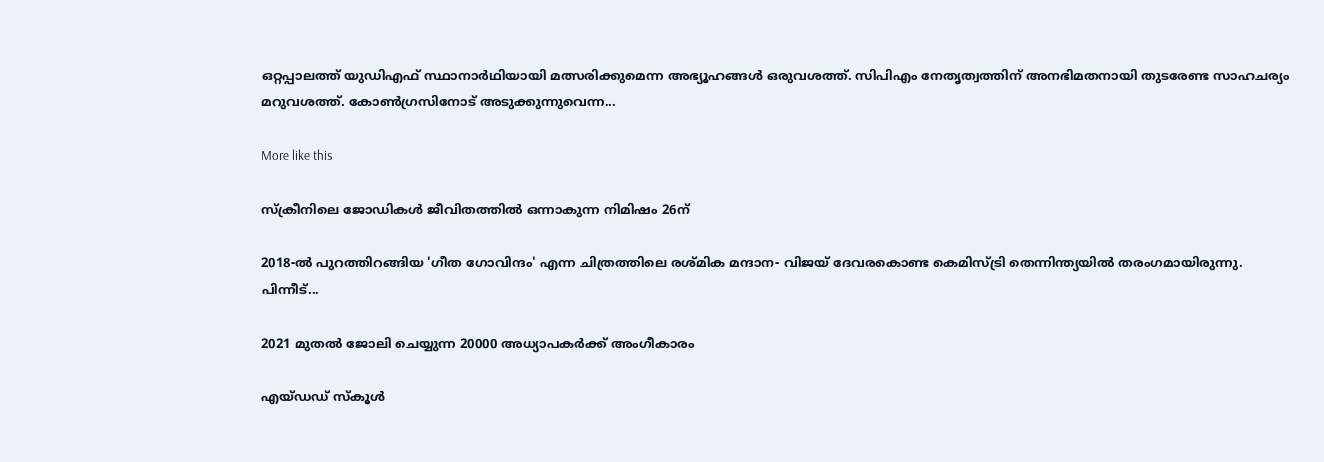ഒറ്റപ്പാലത്ത് യുഡിഎഫ് സ്ഥാനാർഥിയായി മത്സരിക്കുമെന്ന അഭ്യൂഹങ്ങൾ ഒരുവശത്ത്. സിപിഎം നേതൃത്വത്തിന് അനഭിമതനായി തുടരേണ്ട സാഹചര്യം മറുവശത്ത്. കോൺഗ്രസിനോട് അടുക്കുന്നുവെന്ന...

More like this

സ്ക്രീനിലെ ജോഡികൾ ജീവിതത്തിൽ ഒന്നാകുന്ന നിമിഷം 26ന്

2018-ൽ പുറത്തിറങ്ങിയ 'ഗീത ഗോവിന്ദം' എന്ന ചിത്രത്തിലെ രശ്‌മിക മന്ദാന- വിജയ്‌ ദേവരകൊണ്ട കെമിസ്ട്രി തെന്നിന്ത്യയിൽ തരംഗമായിരുന്നു. പിന്നീട്...

2021 മുതൽ ജോലി ചെയ്യുന്ന 20000 അധ്യാപകർക്ക് അംഗീകാരം

എയ്ഡഡ് സ്‌കൂൾ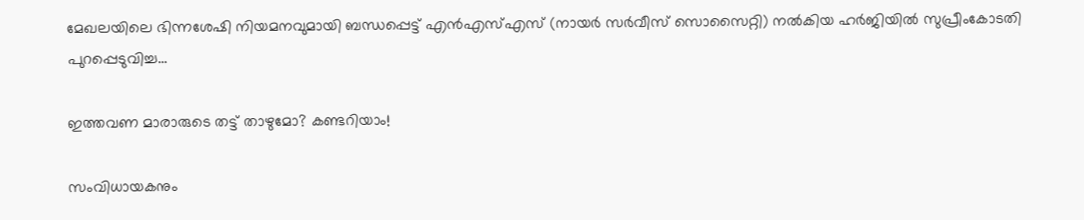മേഖലയിലെ ഭിന്നശേഷി നിയമനവുമായി ബന്ധപ്പെട്ട് എൻഎസ്എസ് (നായർ സർവീസ് സൊസൈറ്റി) നൽകിയ ഹർജിയിൽ സുപ്രീംകോടതി പുറപ്പെടുവിച്ച...

ഇത്തവണ മാരാരുടെ തട്ട് താഴുമോ? കണ്ടറിയാം!

സംവിധായകനും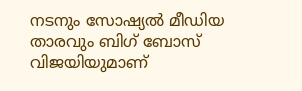നടനും സോഷ്യൽ മീഡിയ താരവും ബിഗ് ബോസ് വിജയിയുമാണ്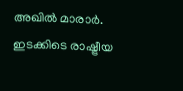അഖില്‍ മാരാര്‍. ഇടക്കിടെ രാഷ്ട്രീയ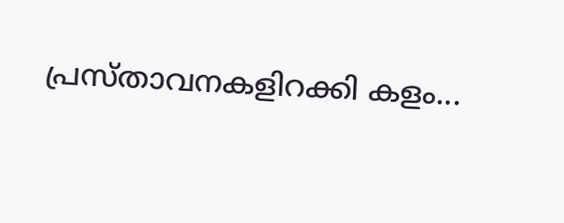പ്രസ്താവനകളിറക്കി കളം...